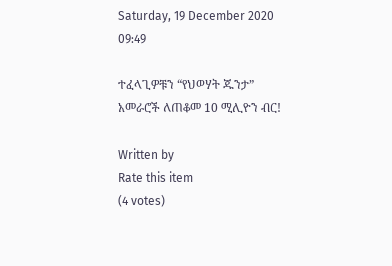Saturday, 19 December 2020 09:49

ተፈላጊዎቹን “የህወሃት ጁንታ” አመራሮች ለጠቆመ 10 ሚሊዮን ብር!

Written by
Rate this item
(4 votes)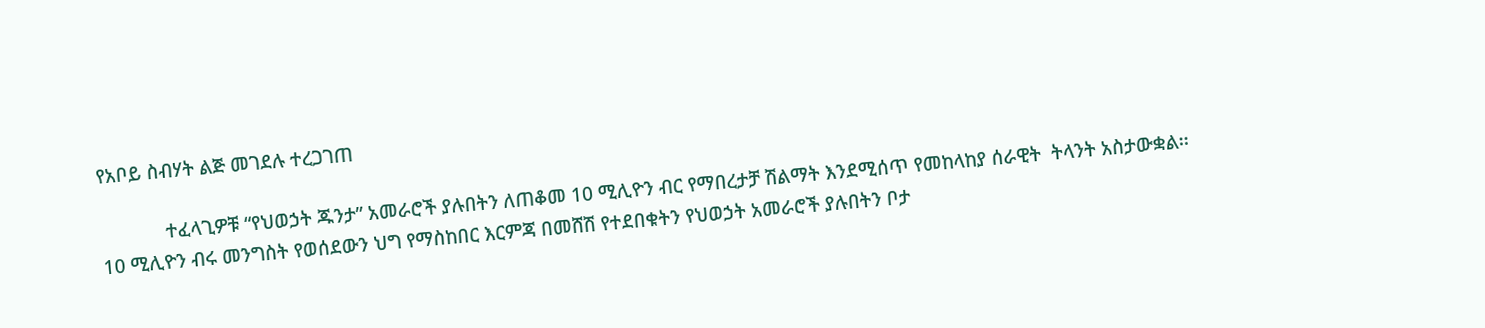የአቦይ ስብሃት ልጅ መገደሉ ተረጋገጠ

             ተፈላጊዎቹ “የህወኃት ጁንታ” አመራሮች ያሉበትን ለጠቆመ 10 ሚሊዮን ብር የማበረታቻ ሽልማት እንደሚሰጥ የመከላከያ ሰራዊት  ትላንት አስታውቋል፡፡
10 ሚሊዮን ብሩ መንግስት የወሰደውን ህግ የማስከበር እርምጃ በመሸሽ የተደበቁትን የህወኃት አመራሮች ያሉበትን ቦታ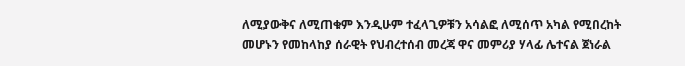ለሚያውቅና ለሚጠቁም እንዲሁም ተፈላጊዎቹን አሳልፎ ለሚሰጥ አካል የሚበረከት መሆኑን የመከላከያ ሰራዊት የህብረተሰብ መረጃ ዋና መምሪያ ሃላፊ ሌተናል ጀነራል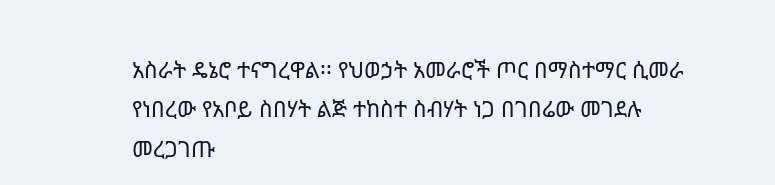አስራት ዴኔሮ ተናግረዋል፡፡ የህወኃት አመራሮች ጦር በማስተማር ሲመራ የነበረው የአቦይ ስበሃት ልጅ ተከስተ ስብሃት ነጋ በገበሬው መገደሉ መረጋገጡ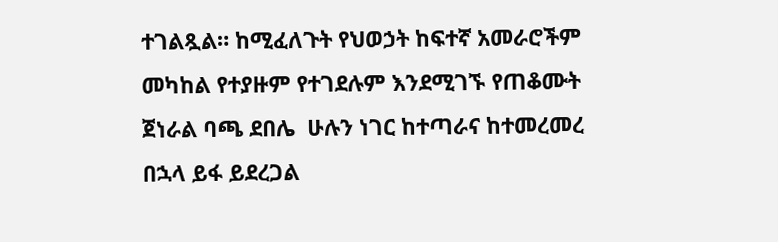ተገልጿል። ከሚፈለጉት የህወኃት ከፍተኛ አመራሮችም መካከል የተያዙም የተገደሉም እንደሚገኙ የጠቆሙት  ጀነራል ባጫ ደበሌ  ሁሉን ነገር ከተጣራና ከተመረመረ በኋላ ይፋ ይደረጋል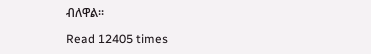ብለዋል፡፡

Read 12405 times